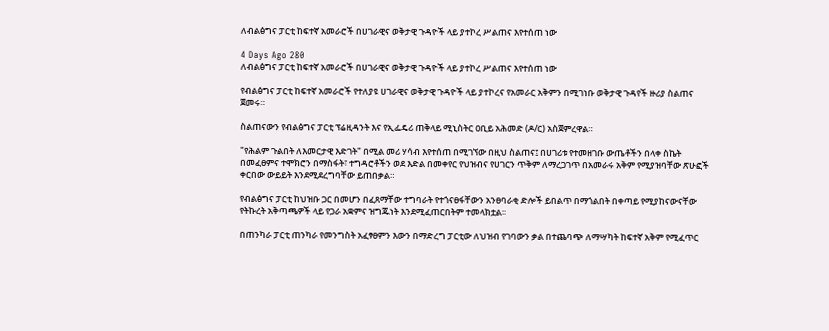ለብልፅግና ፓርቲ ከፍተኛ አመራሮች በሀገራዊና ወቅታዊ ጉዳዮች ላይ ያተኮረ ሥልጠና እየተሰጠ ነው

4 Days Ago 280
ለብልፅግና ፓርቲ ከፍተኛ አመራሮች በሀገራዊና ወቅታዊ ጉዳዮች ላይ ያተኮረ ሥልጠና እየተሰጠ ነው

የብልፅግና ፓርቲ ከፍተኛ አመራሮች የተለያዩ ሀገራዊና ወቅታዊ ጉዳዮች ላይ ያተኮረና የአመራር አቅምን በሚገነቡ ወቅታዊ ጉዳየች ዙሪያ ስልጠና ጀመሩ።

ስልጠናውን የብልፅግና ፓርቲ ፕሬዚዳንት እና የኢፌዴሪ ጠቅላይ ሚኒስትር ዐቢይ አሕመድ (ዶ/ር) አስጀምረዋል።

"የሕልም ጉልበት ለእመርታዊ እድገት" በሚል መሪ ሃሳብ እየተሰጠ በሚገኘው በዚህ ስልጠና፤ በሀገሪቱ የተመዘገቡ ውጤቶችን በላቀ ስኬት በመፈፀምና ተሞክሮን በማስፋት፣ ተግዳሮቶችን ወደ እድል በመቀየር የህዝብና የሀገርን ጥቅም ለማረጋገጥ በአመራሩ አቅም የሚያዝባቸው ጽሁፎች ቀርበው ውይይት እንደሚደረግባቸው ይጠበቃል።

የብልፅግና ፓርቲ ከህዝቡ ጋር በመሆን በፈጸማቸው ተግባራት የተጎናፀፋቸውን አንፀባራቂ ድሎች ይበልጥ በማጎልበት በቀጣይ የሚያከናውናቸው የትኩረት አቅጣጫዎች ላይ የጋራ አቋምና ዝግጁነት እንደሚፈጠርበትም ተመላክቷል፡፡

በጠንካራ ፓርቲ ጠንካራ የመንግስት አፈፃፀምን እውን በማድረግ ፓርቲው ለህዝብ የገባውን ቃል በተጨባጭ ለማሣካት ከፍተኛ አቅም የሚፈጥር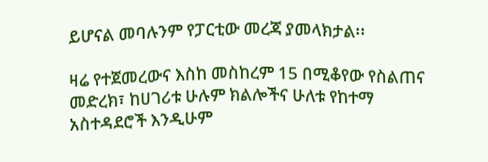ይሆናል መባሉንም የፓርቲው መረጃ ያመላክታል፡፡

ዛሬ የተጀመረውና እስከ መስከረም 15 በሚቆየው የስልጠና መድረክ፣ ከሀገሪቱ ሁሉም ክልሎችና ሁለቱ የከተማ አስተዳደሮች እንዲሁም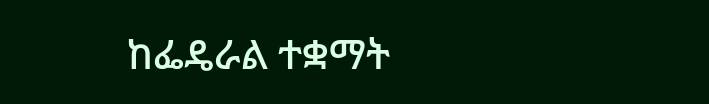ከፌዴራል ተቋማት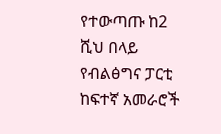የተውጣጡ ከ2 ሺህ በላይ የብልፅግና ፓርቲ ከፍተኛ አመራሮች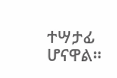ተሣታፊ ሆናዋል።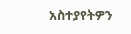አስተያየትዎን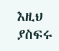እዚህ ያስፍሩ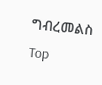ግብረመልስ
Top